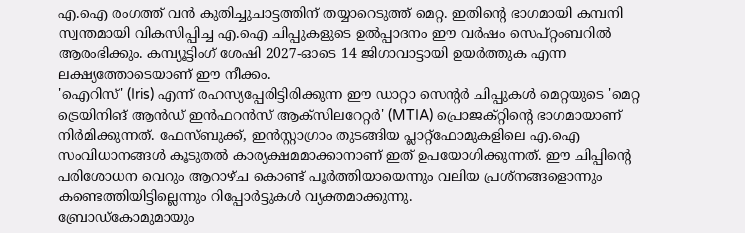എ.ഐ രംഗത്ത് വൻ കുതിച്ചുചാട്ടത്തിന് തയ്യാറെടുത്ത് മെറ്റ. ഇതിന്റെ ഭാഗമായി കമ്പനി സ്വന്തമായി വികസിപ്പിച്ച എ.ഐ ചിപ്പുകളുടെ ഉൽപ്പാദനം ഈ വർഷം സെപ്റ്റംബറിൽ ആരംഭിക്കും. കമ്പ്യൂട്ടിംഗ് ശേഷി 2027-ഓടെ 14 ജിഗാവാട്ടായി ഉയർത്തുക എന്ന ലക്ഷ്യത്തോടെയാണ് ഈ നീക്കം.
'ഐറിസ്' (Iris) എന്ന് രഹസ്യപ്പേരിട്ടിരിക്കുന്ന ഈ ഡാറ്റാ സെന്റർ ചിപ്പുകൾ മെറ്റയുടെ 'മെറ്റ ട്രെയിനിങ് ആൻഡ് ഇൻഫറൻസ് ആക്സിലറേറ്റർ' (MTIA) പ്രൊജക്റ്റിന്റെ ഭാഗമായാണ് നിർമിക്കുന്നത്. ഫേസ്ബുക്ക്, ഇൻസ്റ്റാഗ്രാം തുടങ്ങിയ പ്ലാറ്റ്ഫോമുകളിലെ എ.ഐ സംവിധാനങ്ങൾ കൂടുതൽ കാര്യക്ഷമമാക്കാനാണ് ഇത് ഉപയോഗിക്കുന്നത്. ഈ ചിപ്പിന്റെ പരിശോധന വെറും ആറാഴ്ച കൊണ്ട് പൂർത്തിയായെന്നും വലിയ പ്രശ്നങ്ങളൊന്നും കണ്ടെത്തിയിട്ടില്ലെന്നും റിപ്പോർട്ടുകൾ വ്യക്തമാക്കുന്നു.
ബ്രോഡ്കോമുമായും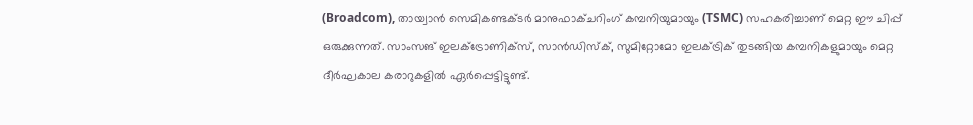(Broadcom), തായ്വാൻ സെമികണ്ടക്ടർ മാനുഫാക്ചറിംഗ് കമ്പനിയുമായും (TSMC) സഹകരിച്ചാണ് മെറ്റ ഈ ചിപ്പ് ഒരുക്കുന്നത്. സാംസങ് ഇലക്ട്രോണിക്സ്, സാൻഡിസ്ക്, സുമിറ്റോമോ ഇലക്ട്രിക് തുടങ്ങിയ കമ്പനികളുമായും മെറ്റ ദീർഘകാല കരാറുകളിൽ ഏർപ്പെട്ടിട്ടുണ്ട്.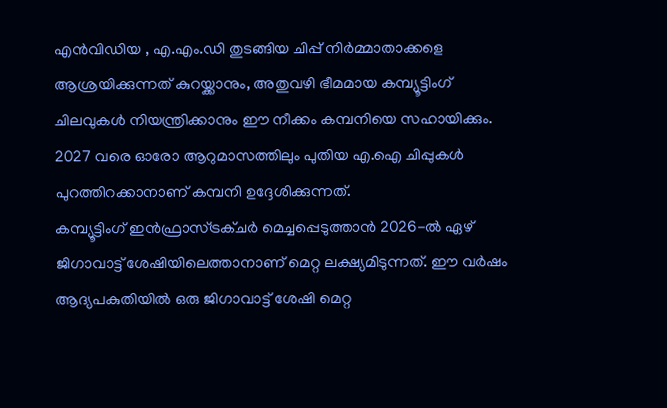എൻവിഡിയ , എ.എം.ഡി തുടങ്ങിയ ചിപ്പ് നിർമ്മാതാക്കളെ ആശ്രയിക്കുന്നത് കുറയ്ക്കാനും, അതുവഴി ഭീമമായ കമ്പ്യൂട്ടിംഗ് ചിലവുകൾ നിയന്ത്രിക്കാനും ഈ നീക്കം കമ്പനിയെ സഹായിക്കും. 2027 വരെ ഓരോ ആറുമാസത്തിലും പുതിയ എ.ഐ ചിപ്പുകൾ പുറത്തിറക്കാനാണ് കമ്പനി ഉദ്ദേശിക്കുന്നത്.
കമ്പ്യൂട്ടിംഗ് ഇൻഫ്രാസ്ട്രക്ചർ മെച്ചപ്പെടുത്താൻ 2026-ൽ ഏഴ് ജിഗാവാട്ട് ശേഷിയിലെത്താനാണ് മെറ്റ ലക്ഷ്യമിടുന്നത്. ഈ വർഷം ആദ്യപകുതിയിൽ ഒരു ജിഗാവാട്ട് ശേഷി മെറ്റ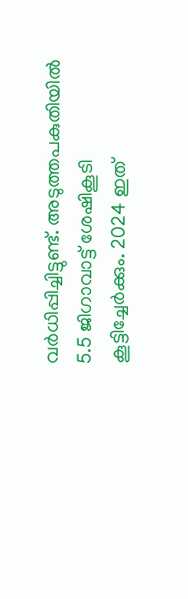വർധിപ്പിച്ചിട്ടുണ്ട്. അടുത്തപകുതിയിൽ 5.5 ജിഗാവാട്ട് ശേഷികൂടി കൂട്ടിച്ചേർക്കും. 2024 ഇത്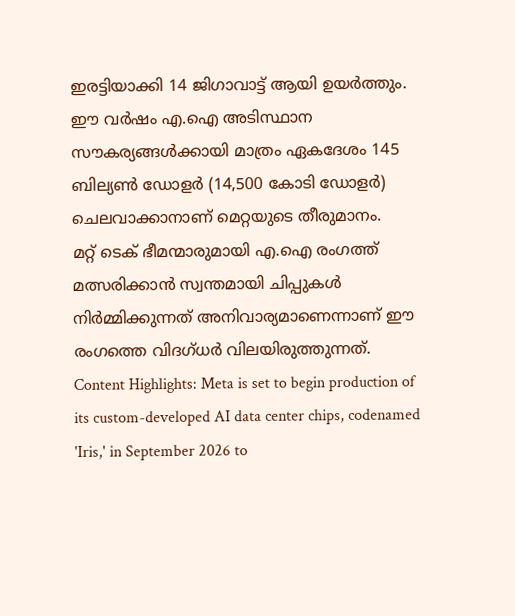ഇരട്ടിയാക്കി 14 ജിഗാവാട്ട് ആയി ഉയർത്തും. ഈ വർഷം എ.ഐ അടിസ്ഥാന സൗകര്യങ്ങൾക്കായി മാത്രം ഏകദേശം 145 ബില്യൺ ഡോളർ (14,500 കോടി ഡോളർ) ചെലവാക്കാനാണ് മെറ്റയുടെ തീരുമാനം.
മറ്റ് ടെക് ഭീമന്മാരുമായി എ.ഐ രംഗത്ത് മത്സരിക്കാൻ സ്വന്തമായി ചിപ്പുകൾ നിർമ്മിക്കുന്നത് അനിവാര്യമാണെന്നാണ് ഈ രംഗത്തെ വിദഗ്ധർ വിലയിരുത്തുന്നത്.
Content Highlights: Meta is set to begin production of its custom-developed AI data center chips, codenamed 'Iris,' in September 2026 to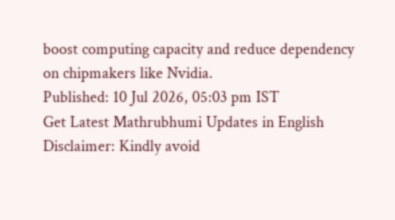boost computing capacity and reduce dependency on chipmakers like Nvidia.
Published: 10 Jul 2026, 05:03 pm IST
Get Latest Mathrubhumi Updates in English
Disclaimer: Kindly avoid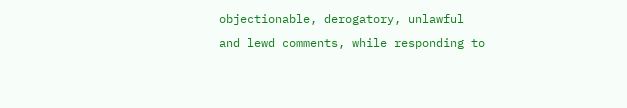objectionable, derogatory, unlawful and lewd comments, while responding to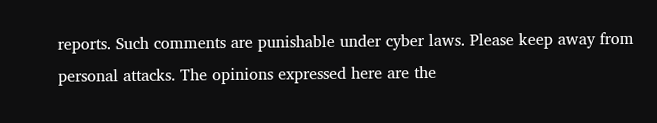reports. Such comments are punishable under cyber laws. Please keep away from personal attacks. The opinions expressed here are the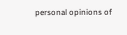personal opinions of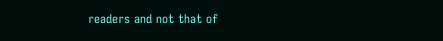readers and not that of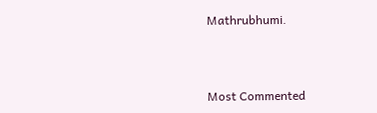Mathrubhumi.



Most Commented